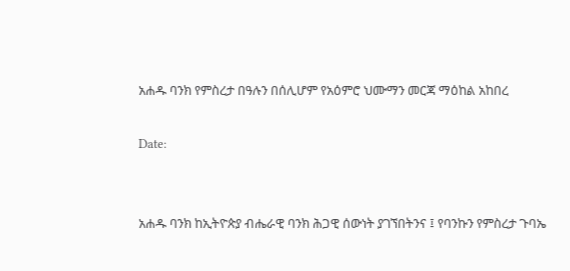አሐዱ ባንክ የምስረታ በዓሉን በሰሊሆም የአዕምሮ ህሙማን መርጃ ማዕከል አከበረ

Date:


አሐዱ ባንክ ከኢትዮጵያ ብሔራዊ ባንክ ሕጋዊ ሰውነት ያገኘበትንና ፤ የባንኩን የምስረታ ጉባኤ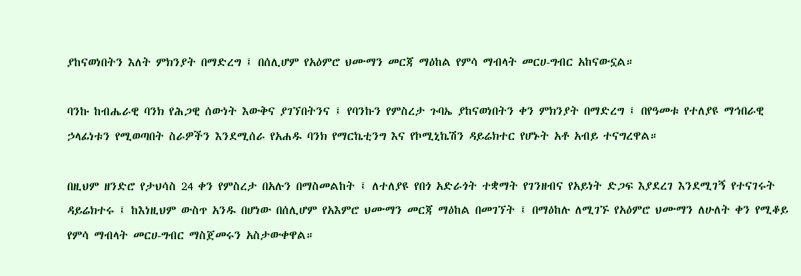ያከናወነበትን እለት ምክንያት በማድረግ ፤ በሰሊሆም የአዕምሮ ህሙማን መርጃ ማዕከል የምሳ ማብላት መርሀ-ግብር አከናውኗል።

ባንኩ ከብሔራዊ ባንክ የሕጋዊ ሰውነት እውቅና ያገኘበትንና ፤ የባንኩን የምስረታ ጉባኤ ያከናወነበትን ቀን ምክንያት በማድረግ ፤ በየዓመቱ የተለያዩ ማኅበራዊ ኃላፊነቱን የሚወጣበት ስራዎችን እንደሚሰራ የአሐዱ ባንክ የማርኬቲንግ እና የኮሚኒኬሽን ዳይሬክተር የሆኑት አቶ አብይ ተናግረዋል።

በዚህም ዘንድሮ የታህሳስ 24 ቀን የምስረታ በአሉን በማስመልከት ፤ ለተለያዩ የበጎ አድራጎት ተቋማት የገንዘብና የአይነት ድጋፍ እያደረገ እንደሚገኝ የተናገሩት ዳይሬክተሩ ፤ ከእነዚህም ውስጥ አንዱ በሆነው በሰሊሆም የአእምሮ ህሙማን መርጃ ማዕከል በመገኘት ፤ በማዕከሉ ለሚገኙ የአዕምሮ ህሙማን ለሁለት ቀን የሚቆይ የምሳ ማብላት መርሀ-ግብር ማስጀመሩን አስታውቀዋል።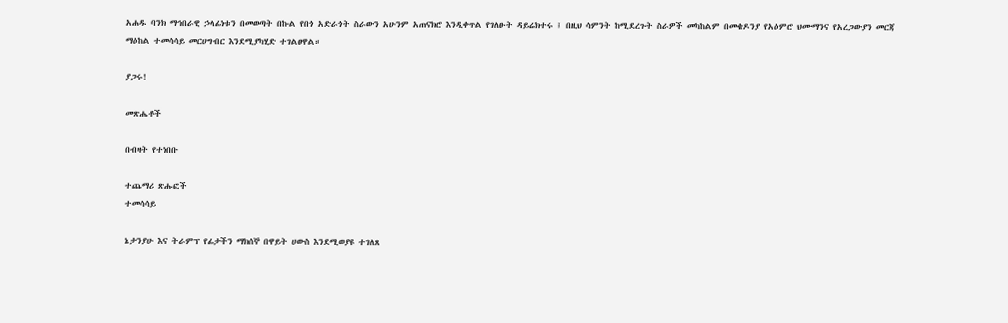አሐዱ ባንክ ማኅበራዊ ኃላፊነቱን በመወጣት በኩል የበጎ አድራጎት ስራውን አሁንም አጠናክሮ እንዲቀጥል የገለፁት ዳይሬክተሩ ፤ በዚህ ሳምንት ከሚደረጉት ስራዎች መካከልም በመቄዶንያ የአዕምሮ ህሙማንና የአረጋውያን መርጃ ማዕከል ተመሳሳይ መርሀግብር እንደሚያካሂድ ተገልፀዋል።

ያጋሩ!

መጽሔቶች

በብዛት የተነበቡ

ተጨማሪ ጽሑፎች
ተመሳሳይ

ኔታንያሁ እና ትራምፕ የፊታችን ማክሰኞ በዋይት ሀውስ እንደሚወያዩ ተገለጸ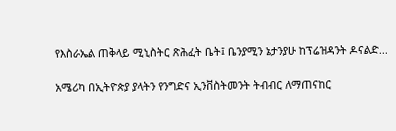የእስራኤል ጠቅላይ ሚኒስትር ጽሕፈት ቤት፤ ቤንያሚን ኔታንያሁ ከፕሬዝዳንት ዶናልድ...

አሜሪካ በኢትዮጵያ ያላትን የንግድና ኢንቨስትመንት ትብብር ለማጠናከር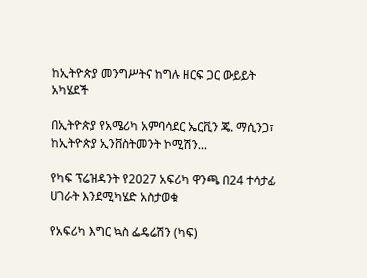ከኢትዮጵያ መንግሥትና ከግሉ ዘርፍ ጋር ውይይት አካሄደች

በኢትዮጵያ የአሜሪካ አምባሳደር ኤርቪን ጄ. ማሲንጋ፣ ከኢትዮጵያ ኢንቨስትመንት ኮሚሽን...

የካፍ ፕሬዝዳንት የ2027 አፍሪካ ዋንጫ በ24 ተሳታፊ ሀገራት እንደሚካሄድ አስታወቁ

የአፍሪካ እግር ኳስ ፌዴሬሽን (ካፍ)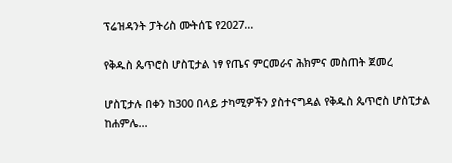ፕሬዝዳንት ፓትሪስ ሙትሰፔ የ2027...

የቅዱስ ጴጥሮስ ሆስፒታል ነፃ የጤና ምርመራና ሕክምና መስጠት ጀመረ

ሆስፒታሉ በቀን ከ300 በላይ ታካሚዎችን ያስተናግዳል የቅዱስ ጴጥሮስ ሆስፒታል ከሐምሌ...